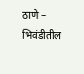ठाणे – भिवंडीतील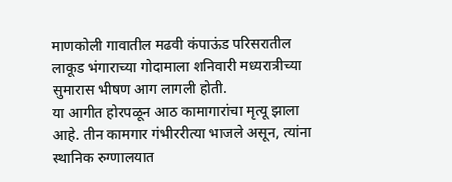माणकोली गावातील मढवी कंपाऊंड परिसरातील लाकूड भंगाराच्या गोदामाला शनिवारी मध्यरात्रीच्या सुमारास भीषण आग लागली होती.
या आगीत होरपळून आठ कामागारांचा मृत्यू झाला आहे. तीन कामगार गंभीररीत्या भाजले असून, त्यांना स्थानिक रुग्णालयात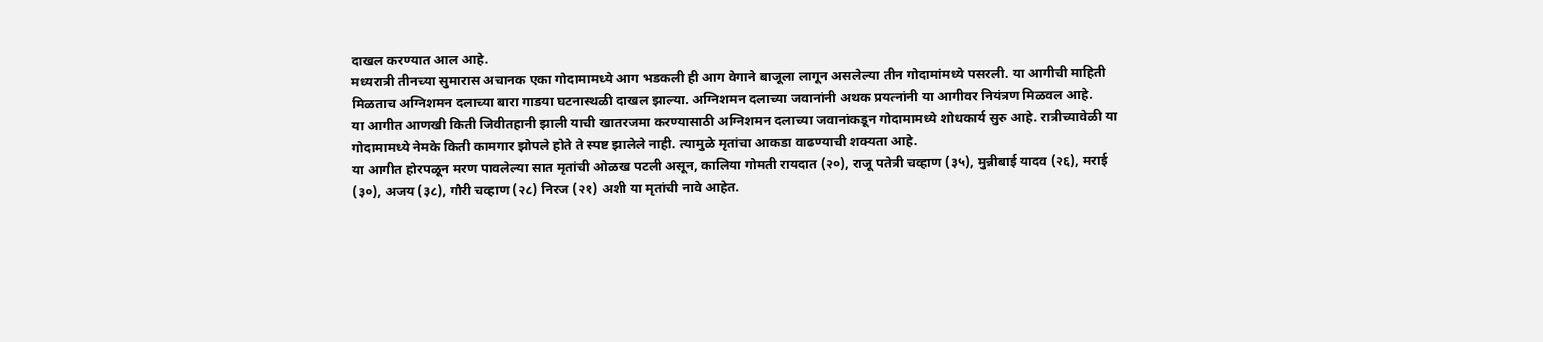दाखल करण्यात आल आहे.
मध्यरात्री तीनच्या सुमारास अचानक एका गोदामामध्ये आग भडकली ही आग वेगाने बाजूला लागून असलेल्या तीन गोदामांमध्ये पसरली. या आगीची माहिती मिळताच अग्निशमन दलाच्या बारा गाडया घटनास्थळी दाखल झाल्या. अग्निशमन दलाच्या जवानांनी अथक प्रयत्नांनी या आगीवर नियंत्रण मिळवल आहे.
या आगीत आणखी किती जिवीतहानी झाली याची खातरजमा करण्यासाठी अग्निशमन दलाच्या जवानांकडून गोदामामध्ये शोधकार्य सुरु आहे. रात्रीच्यावेळी या गोदामामध्ये नेमके किती कामगार झोपले होते ते स्पष्ट झालेले नाही. त्यामुळे मृतांचा आकडा वाढण्याची शक्यता आहे.
या आगीत होरपळून मरण पावलेल्या सात मृतांची ओळख पटली असून, कालिया गोमती रायदात (२०), राजू पतेत्री चव्हाण (३५), मुन्नीबाई यादव (२६), मराई (३०), अजय (३८), गौरी चव्हाण (२८) निरज (२१) अशी या मृतांची नावे आहेत.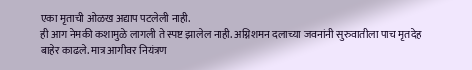एका मृताची ओळख अद्याप पटलेली नाही.
ही आग नेमकी कशामुळे लागली ते स्पष्ट झालेल नाही. अग्निशमन दलाच्या जवनांनी सुरुवातीला पाच मृतदेह बाहेर काढले. मात्र आगीवर नियंत्रण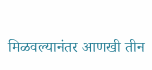मिळवल्यानंतर आणखी तीन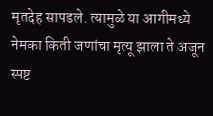मृतदेह सापडले. त्यामुळे या आगीमध्ये नेमका किती जणांचा मृत्यू झाला ते अजून स्पष्ट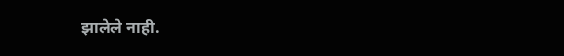झालेले नाही.